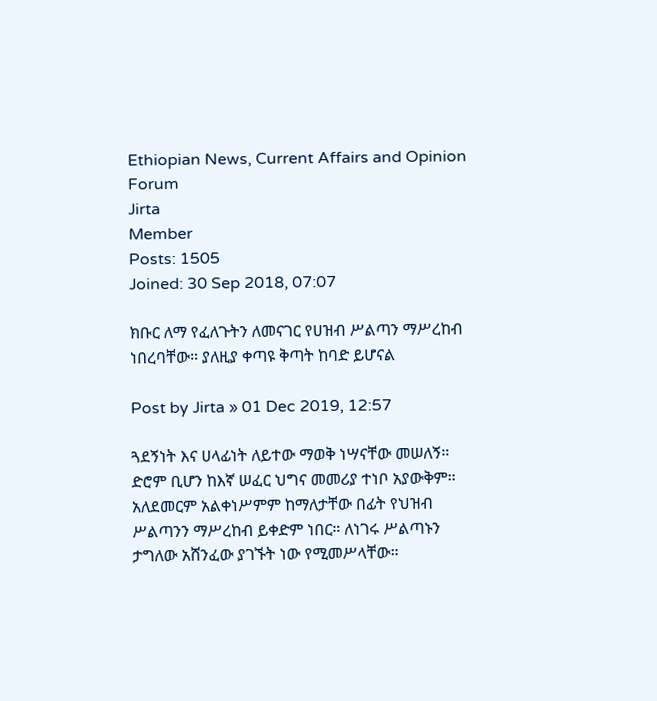Ethiopian News, Current Affairs and Opinion Forum
Jirta
Member
Posts: 1505
Joined: 30 Sep 2018, 07:07

ክቡር ለማ የፈለጉትን ለመናገር የሀዝብ ሥልጣን ማሥረከብ ነበረባቸው። ያለዚያ ቀጣዩ ቅጣት ከባድ ይሆናል

Post by Jirta » 01 Dec 2019, 12:57

ጓደኝነት እና ሀላፊነት ለይተው ማወቅ ነሣናቸው መሠለኝ። ድሮም ቢሆን ከእኛ ሠፈር ህግና መመሪያ ተነቦ አያውቅም። አለደመርም አልቀነሥምም ከማለታቸው በፊት የህዝብ ሥልጣንን ማሥረከብ ይቀድም ነበር። ለነገሩ ሥልጣኑን ታግለው አሸንፈው ያገኙት ነው የሚመሥላቸው።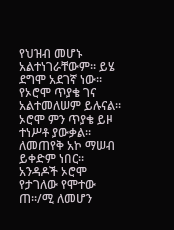የህዝብ መሆኑ አልተነገራቸውም። ይሄ ደግሞ አደገኛ ነው።
የኦሮሞ ጥያቄ ገና አልተመለሠም ይሉናል። ኦሮሞ ምን ጥያቄ ይዞ ተነሥቶ ያውቃል። ለመጠየቅ አኮ ማሠብ ይቀድም ነበር። አንዳዶች ኦሮሞ የታገለው የሞተው ጠ።/ሚ ለመሆን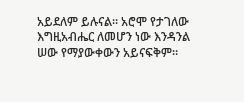አይደለም ይሉናል። አሮሞ የታገለው እግዚአብሔር ለመሆን ነው እንዳንል ሠው የማያውቀውን አይናፍቅም።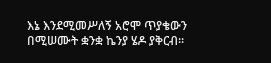እኔ እንደሚመሥለኝ አሮሞ ጥያቄውን በሚሠሙት ቋንቋ ኬንያ ሄዶ ያቅርብ።